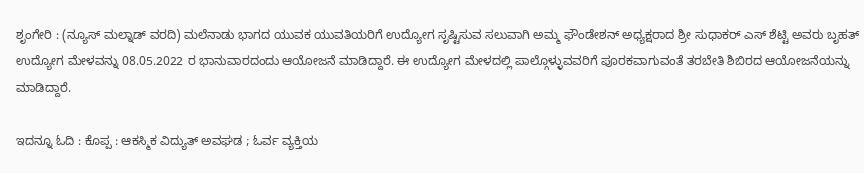ಶೃಂಗೇರಿ : (ನ್ಯೂಸ್ ಮಲ್ನಾಡ್ ವರದಿ) ಮಲೆನಾಡು ಭಾಗದ ಯುವಕ ಯುವತಿಯರಿಗೆ ಉದ್ಯೋಗ ಸೃಷ್ಟಿಸುವ ಸಲುವಾಗಿ ಅಮ್ಮ ಫೌಂಡೇಶನ್ ಅಧ್ಯಕ್ಷರಾದ ಶ್ರೀ ಸುಧಾಕರ್ ಎಸ್ ಶೆಟ್ಟಿ ಅವರು ಬೃಹತ್ ಉದ್ಯೋಗ ಮೇಳವನ್ನು 08.05.2022 ರ ಭಾನುವಾರದಂದು ಆಯೋಜನೆ ಮಾಡಿದ್ದಾರೆ. ಈ ಉದ್ಯೋಗ ಮೇಳದಲ್ಲಿ ಪಾಲ್ಗೊಳ್ಳುವವರಿಗೆ ಪೂರಕವಾಗುವಂತೆ ತರಬೇತಿ ಶಿಬಿರದ ಆಯೋಜನೆಯನ್ನು ಮಾಡಿದ್ದಾರೆ.

ಇದನ್ನೂ ಓದಿ : ಕೊಪ್ಪ : ಆಕಸ್ಮಿಕ ವಿದ್ಯುತ್ ಅವಘಡ ; ಓರ್ವ ವ್ಯಕ್ತಿಯ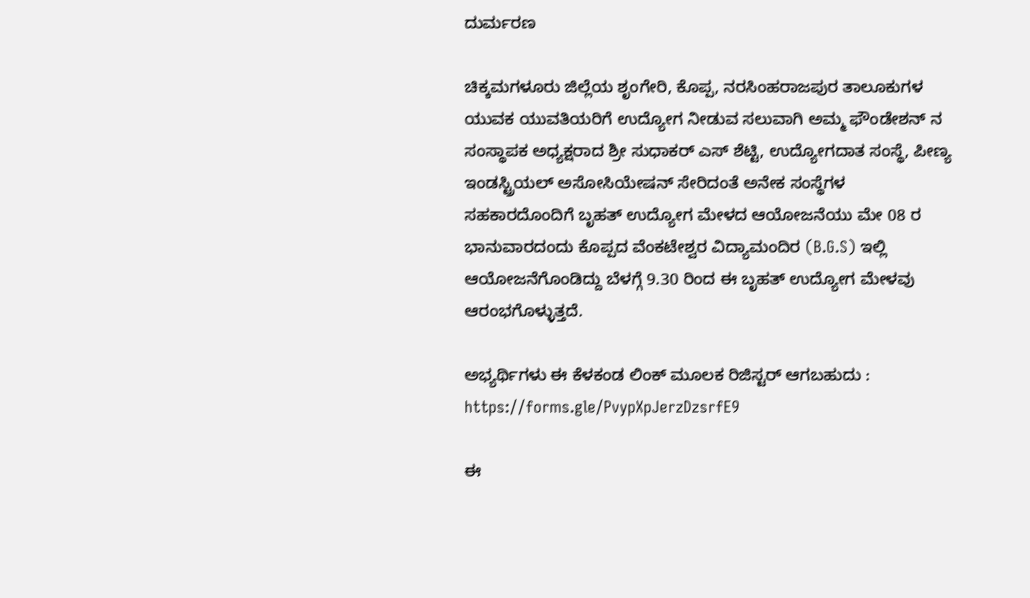ದುರ್ಮರಣ

ಚಿಕ್ಕಮಗಳೂರು ಜಿಲ್ಲೆಯ ಶೃಂಗೇರಿ, ಕೊಪ್ಪ, ನರಸಿಂಹರಾಜಪುರ ತಾಲೂಕುಗಳ ಯುವಕ ಯುವತಿಯರಿಗೆ ಉದ್ಯೋಗ ನೀಡುವ ಸಲುವಾಗಿ ಅಮ್ಮ ಫೌಂಡೇಶನ್ ನ ಸಂಸ್ಥಾಪಕ ಅಧ್ಯಕ್ಷರಾದ ಶ್ರೀ ಸುಧಾಕರ್ ಎಸ್ ಶೆಟ್ಟಿ, ಉದ್ಯೋಗದಾತ ಸಂಸ್ಥೆ, ಪೀಣ್ಯ ಇಂಡಸ್ಟ್ರಿಯಲ್ ಅಸೋಸಿಯೇಷನ್ ಸೇರಿದಂತೆ ಅನೇಕ ಸಂಸ್ಥೆಗಳ ಸಹಕಾರದೊಂದಿಗೆ ಬೃಹತ್ ಉದ್ಯೋಗ ಮೇಳದ ಆಯೋಜನೆಯು ಮೇ 08 ರ ಭಾನುವಾರದಂದು ಕೊಪ್ಪದ ವೆಂಕಟೇಶ್ವರ ವಿದ್ಯಾಮಂದಿರ (B.G.S) ಇಲ್ಲಿ ಆಯೋಜನೆಗೊಂಡಿದ್ದು ಬೆಳಗ್ಗೆ 9.30 ರಿಂದ ಈ ಬೃಹತ್ ಉದ್ಯೋಗ ಮೇಳವು ಆರಂಭಗೊಳ್ಳುತ್ತದೆ.

ಅಭ್ಯರ್ಥಿಗಳು ಈ ಕೆಳಕಂಡ ಲಿಂಕ್ ಮೂಲಕ ರಿಜಿಸ್ಟರ್ ಆಗಬಹುದು : https://forms.gle/PvypXpJerzDzsrfE9

ಈ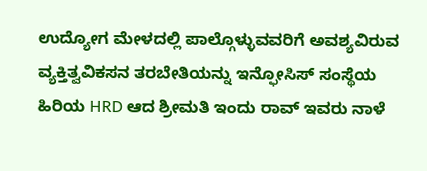ಉದ್ಯೋಗ ಮೇಳದಲ್ಲಿ ಪಾಲ್ಗೊಳ್ಳುವವರಿಗೆ ಅವಶ್ಯವಿರುವ ವ್ಯಕ್ತಿತ್ವವಿಕಸನ ತರಬೇತಿಯನ್ನು ಇನ್ಫೋಸಿಸ್ ಸಂಸ್ಥೆಯ ಹಿರಿಯ HRD ಆದ ಶ್ರೀಮತಿ ಇಂದು ರಾವ್ ಇವರು ನಾಳೆ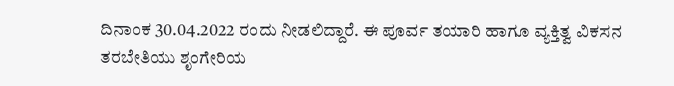ದಿನಾಂಕ 30.04.2022 ರಂದು ನೀಡಲಿದ್ದಾರೆ. ಈ ಪೂರ್ವ ತಯಾರಿ ಹಾಗೂ ವ್ಯಕ್ತಿತ್ವ ವಿಕಸನ ತರಬೇತಿಯು ಶೃಂಗೇರಿಯ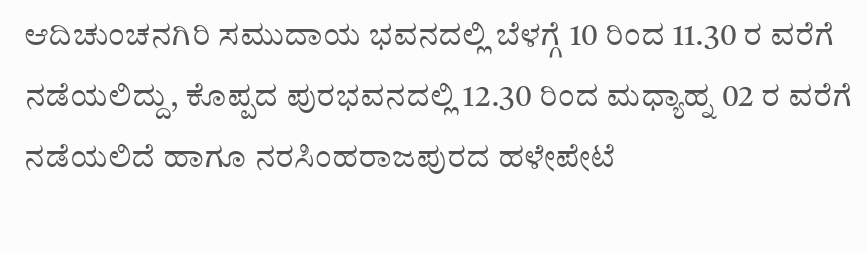ಆದಿಚುಂಚನಗಿರಿ ಸಮುದಾಯ ಭವನದಲ್ಲಿ ಬೆಳಗ್ಗೆ 10 ರಿಂದ 11.30 ರ ವರೆಗೆ ನಡೆಯಲಿದ್ದು, ಕೊಪ್ಪದ ಪುರಭವನದಲ್ಲಿ 12.30 ರಿಂದ ಮಧ್ಯಾಹ್ನ 02 ರ ವರೆಗೆ ನಡೆಯಲಿದೆ ಹಾಗೂ ನರಸಿಂಹರಾಜಪುರದ ಹಳೇಪೇಟೆ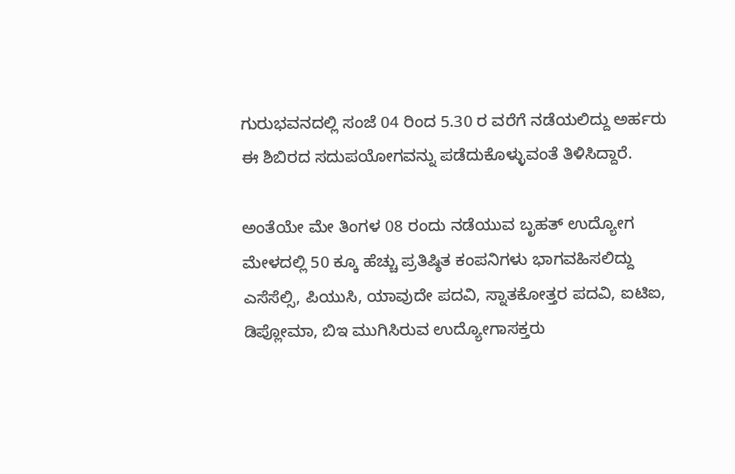ಗುರುಭವನದಲ್ಲಿ ಸಂಜೆ 04 ರಿಂದ 5.30 ರ ವರೆಗೆ ನಡೆಯಲಿದ್ದು ಅರ್ಹರು ಈ ಶಿಬಿರದ ಸದುಪಯೋಗವನ್ನು ಪಡೆದುಕೊಳ್ಳುವಂತೆ ತಿಳಿಸಿದ್ದಾರೆ.

ಅಂತೆಯೇ ಮೇ ತಿಂಗಳ 08 ರಂದು ನಡೆಯುವ ಬೃಹತ್ ಉದ್ಯೋಗ ಮೇಳದಲ್ಲಿ 50 ಕ್ಕೂ ಹೆಚ್ಚು ಪ್ರತಿಷ್ಠಿತ ಕಂಪನಿಗಳು ಭಾಗವಹಿಸಲಿದ್ದು ಎಸೆಸೆಲ್ಸಿ, ಪಿಯುಸಿ, ಯಾವುದೇ ಪದವಿ, ಸ್ನಾತಕೋತ್ತರ ಪದವಿ, ಐಟಿಐ, ಡಿಪ್ಲೋಮಾ, ಬಿಇ ಮುಗಿಸಿರುವ ಉದ್ಯೋಗಾಸಕ್ತರು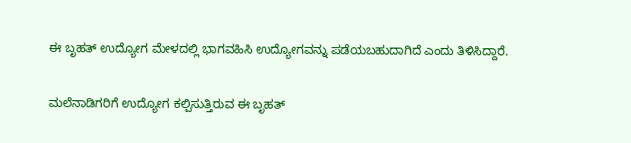ಈ ಬೃಹತ್ ಉದ್ಯೋಗ ಮೇಳದಲ್ಲಿ ಭಾಗವಹಿಸಿ ಉದ್ಯೋಗವನ್ನು ಪಡೆಯಬಹುದಾಗಿದೆ ಎಂದು ತಿಳಿಸಿದ್ದಾರೆ.

ಮಲೆನಾಡಿಗರಿಗೆ ಉದ್ಯೋಗ ಕಲ್ಪಿಸುತ್ತಿರುವ ಈ ಬೃಹತ್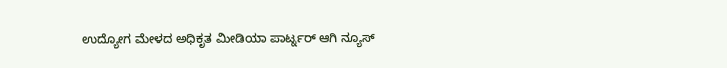ಉದ್ಯೋಗ ಮೇಳದ ಅಧಿಕೃತ ಮೀಡಿಯಾ ಪಾರ್ಟ್ನರ್ ಆಗಿ ನ್ಯೂಸ್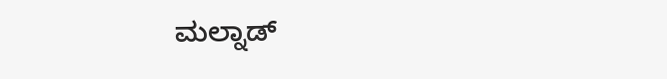ಮಲ್ನಾಡ್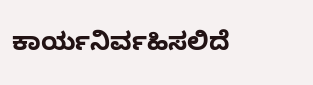ಕಾರ್ಯನಿರ್ವಹಿಸಲಿದೆ